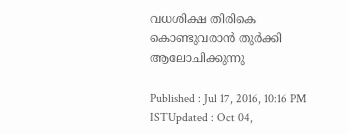വധശിക്ഷ തിരികെ കൊണ്ടുവരാന്‍ തുര്‍ക്കി ആലോചിക്കുന്നു

Published : Jul 17, 2016, 10:16 PM ISTUpdated : Oct 04,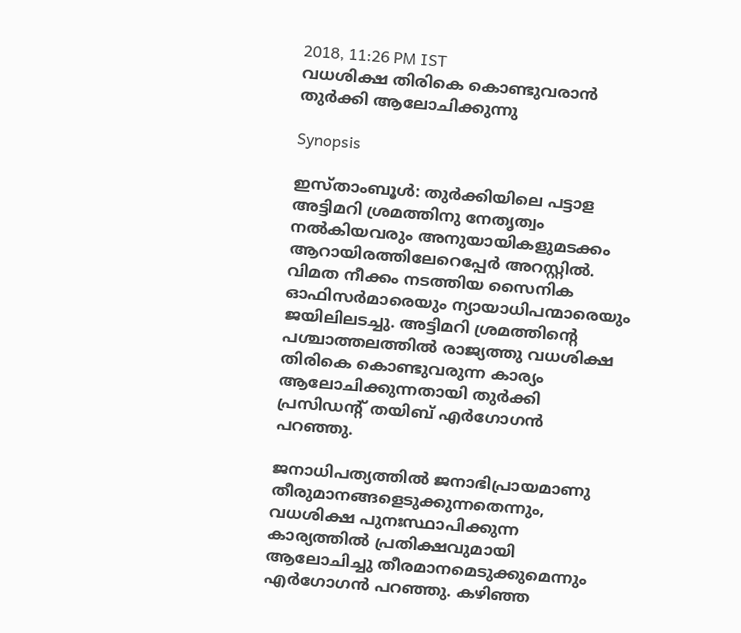2018, 11:26 PM IST
വധശിക്ഷ തിരികെ കൊണ്ടുവരാന്‍ തുര്‍ക്കി ആലോചിക്കുന്നു

Synopsis

ഇസ്താംബൂള്‍: തുര്‍ക്കിയിലെ പട്ടാള അട്ടിമറി ശ്രമത്തിനു നേതൃത്വം നല്‍കിയവരും അനുയായികളുമടക്കം ആറായിരത്തിലേറെപ്പേര്‍ അറസ്റ്റില്‍. വിമത നീക്കം നടത്തിയ സൈനിക ഓഫിസര്‍മാരെയും ന്യായാധിപന്മാരെയും ജയിലിലടച്ചു. അട്ടിമറി ശ്രമത്തിന്റെ പശ്ചാത്തലത്തില്‍ രാജ്യത്തു വധശിക്ഷ തിരികെ കൊണ്ടുവരുന്ന കാര്യം ആലോചിക്കുന്നതായി തുര്‍ക്കി പ്രസിഡന്റ് തയിബ് എര്‍ഗോഗന്‍ പറഞ്ഞു.

ജനാധിപത്യത്തില്‍ ജനാഭിപ്രായമാണു തീരുമാനങ്ങളെടുക്കുന്നതെന്നും, വധശിക്ഷ പുനഃസ്ഥാപിക്കുന്ന കാര്യത്തില്‍ പ്രതിക്ഷവുമായി ആലോചിച്ചു തീരമാനമെടുക്കുമെന്നും എര്‍ഗോഗന്‍ പറഞ്ഞു. കഴിഞ്ഞ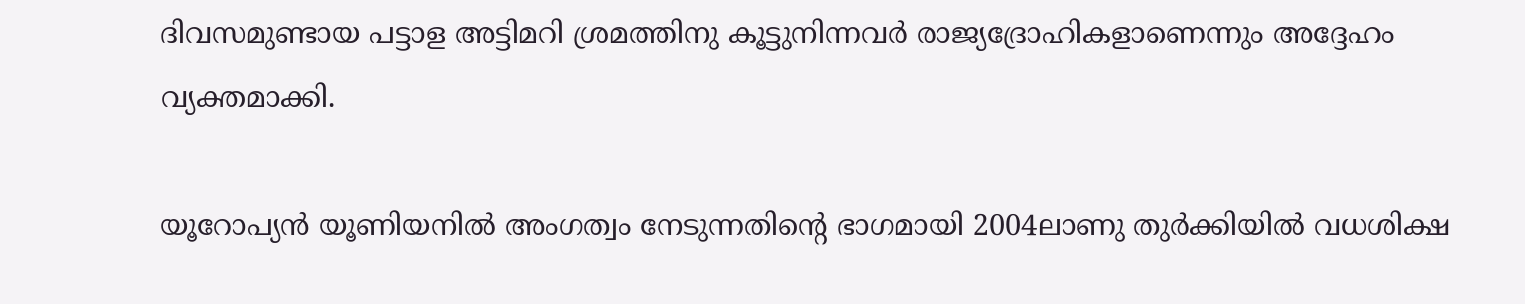ദിവസമുണ്ടായ പട്ടാള അട്ടിമറി ശ്രമത്തിനു കൂട്ടുനിന്നവര്‍ രാജ്യദ്രോഹികളാണെന്നും അദ്ദേഹം വ്യക്തമാക്കി.

യൂറോപ്യന്‍ യൂണിയനില്‍ അംഗത്വം നേടുന്നതിന്റെ ഭാഗമായി 2004ലാണു തുര്‍ക്കിയില്‍ വധശിക്ഷ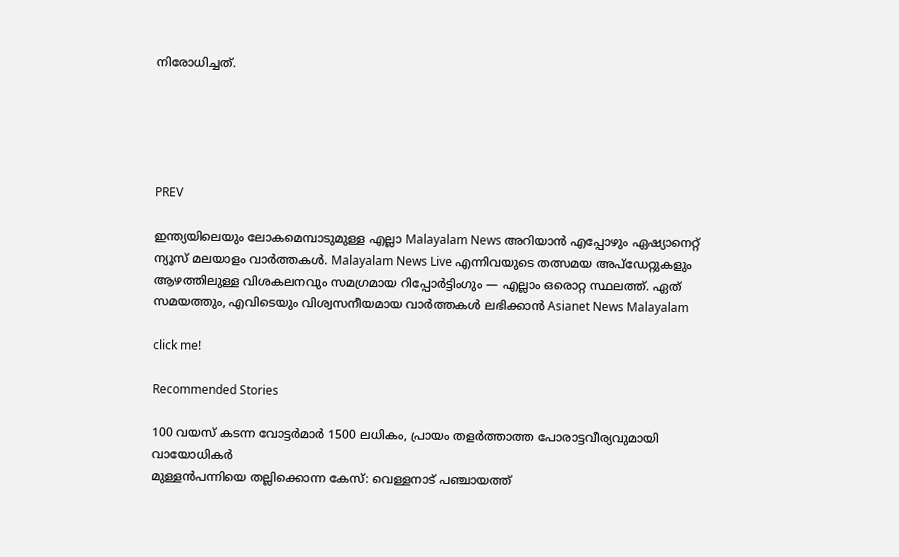നിരോധിച്ചത്.





PREV

ഇന്ത്യയിലെയും ലോകമെമ്പാടുമുള്ള എല്ലാ Malayalam News അറിയാൻ എപ്പോഴും ഏഷ്യാനെറ്റ് ന്യൂസ് മലയാളം വാർത്തകൾ. Malayalam News Live എന്നിവയുടെ തത്സമയ അപ്‌ഡേറ്റുകളും ആഴത്തിലുള്ള വിശകലനവും സമഗ്രമായ റിപ്പോർട്ടിംഗും — എല്ലാം ഒരൊറ്റ സ്ഥലത്ത്. ഏത് സമയത്തും, എവിടെയും വിശ്വസനീയമായ വാർത്തകൾ ലഭിക്കാൻ Asianet News Malayalam

click me!

Recommended Stories

100 വയസ് കടന്ന വോട്ടര്‍മാര്‍ 1500 ലധികം, പ്രായം തളർത്താത്ത പോരാട്ടവീര്യവുമായി വായോധികർ
മുള്ളൻപന്നിയെ തല്ലിക്കൊന്ന കേസ്: വെള്ളനാട് പഞ്ചായത്ത്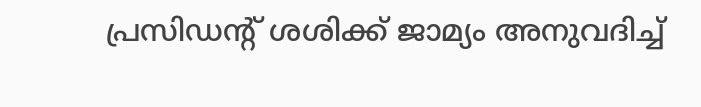പ്രസിഡന്റ് ശശിക്ക് ജാമ്യം അനുവദിച്ച്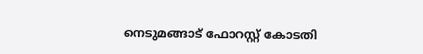നെടുമങ്ങാട് ഫോറസ്റ്റ് കോടതി